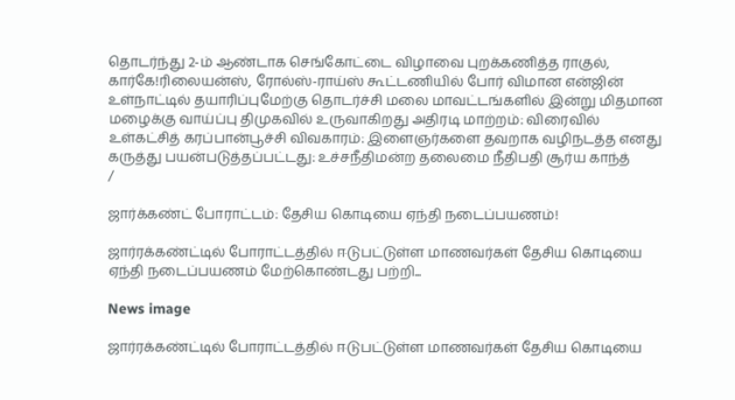தொடர்ந்து 2-ம் ஆண்டாக செங்கோட்டை விழாவை புறக்கணித்த ராகுல், கார்கே!ரிலையன்ஸ், ரோல்ஸ்-ராய்ஸ் கூட்டணியில் போர் விமான என்ஜின் உள்நாட்டில் தயாரிப்புமேற்கு தொடர்ச்சி மலை மாவட்டங்களில் இன்று மிதமான மழைக்கு வாய்ப்பு திமுகவில் உருவாகிறது அதிரடி மாற்றம்: விரைவில் உள்கட்சித் கரப்பான்பூச்சி விவகாரம்: இளைஞர்களை தவறாக வழிநடத்த எனது கருத்து பயன்படுத்தப்பட்டது: உச்சநீதிமன்ற தலைமை நீதிபதி சூர்ய காந்த்
/

ஜார்க்கண்ட் போராட்டம்: தேசிய கொடியை ஏந்தி நடைப்பயணம்!

ஜார்ரக்கண்ட்டில் போராட்டத்தில் ஈடுபட்டுள்ள மாணவர்கள் தேசிய கொடியை ஏந்தி நடைப்பயணம் மேற்கொண்டது பற்றி...

News image

ஜார்ரக்கண்ட்டில் போராட்டத்தில் ஈடுபட்டுள்ள மாணவர்கள் தேசிய கொடியை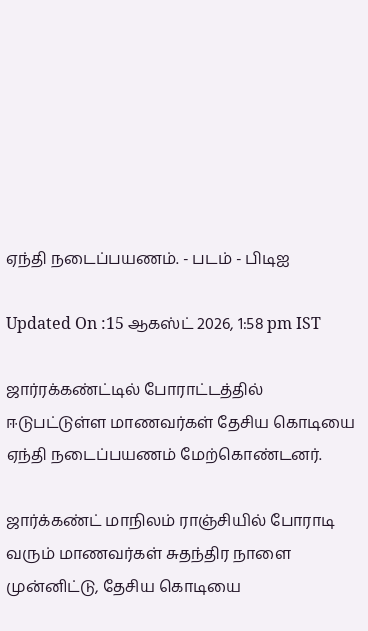ஏந்தி நடைப்பயணம். - படம் - பிடிஐ

Updated On :15 ஆகஸ்ட் 2026, 1:58 pm IST

ஜார்ரக்கண்ட்டில் போராட்டத்தில் ஈடுபட்டுள்ள மாணவர்கள் தேசிய கொடியை ஏந்தி நடைப்பயணம் மேற்கொண்டனர்.

ஜார்க்கண்ட் மாநிலம் ராஞ்சியில் போராடி வரும் மாணவர்கள் சுதந்திர நாளை முன்னிட்டு, தேசிய கொடியை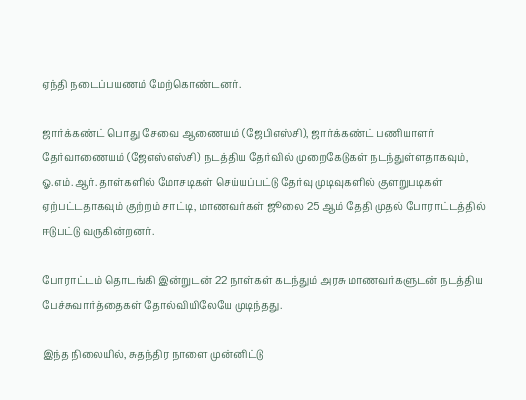ஏந்தி நடைப்பயணம் மேற்கொண்டனர்.

ஜார்க்கண்ட் பொது சேவை ஆணையம் (ஜேபிஎஸ்சி), ஜார்க்கண்ட் பணியாளர் தேர்வாணையம் (ஜேஎஸ்எஸ்சி) நடத்திய தேர்வில் முறைகேடுகள் நடந்துள்ளதாகவும், ஓ.எம்.ஆர். தாள்களில் மோசடிகள் செய்யப்பட்டு தேர்வு முடிவுகளில் குளறுபடிகள் ஏற்பட்டதாகவும் குற்றம் சாட்டி, மாணவர்கள் ஜூலை 25 ஆம் தேதி முதல் போராட்டத்தில் ஈடுபட்டு வருகின்றனர்.

போராட்டம் தொடங்கி இன்றுடன் 22 நாள்கள் கடந்தும் அரசு மாணவர்களுடன் நடத்திய பேச்சுவார்த்தைகள் தோல்வியிலேயே முடிந்தது.

இந்த நிலையில், சுதந்திர நாளை முன்னிட்டு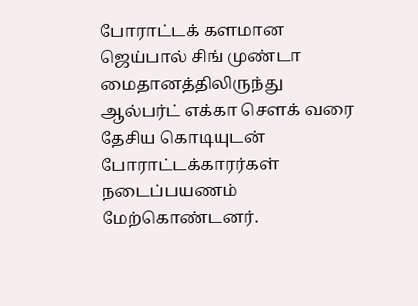போராட்டக் களமான ஜெய்பால் சிங் முண்டா மைதானத்திலிருந்து ஆல்பர்ட் எக்கா சௌக் வரை தேசிய கொடியுடன் போராட்டக்காரர்கள் நடைப்பயணம் மேற்கொண்டனர்.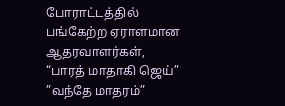போராட்டத்தில் பங்கேற்ற ஏராளமான ஆதரவாளர்கள், “பாரத் மாதாகி ஜெய்” ”வந்தே மாதரம்”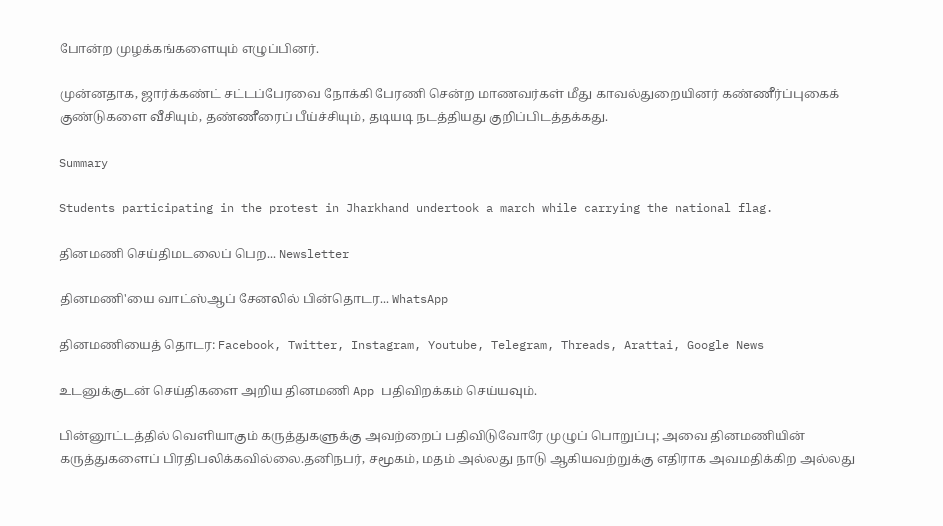போன்ற முழக்கங்களையும் எழுப்பினர்.

முன்னதாக, ஜார்க்கண்ட் சட்டப்பேரவை நோக்கி பேரணி சென்ற மாணவர்கள் மீது காவல்துறையினர் கண்ணீர்ப்புகைக் குண்டுகளை வீசியும், தண்ணீரைப் பீய்ச்சியும், தடியடி நடத்தியது குறிப்பிடத்தக்கது.

Summary

Students participating in the protest in Jharkhand undertook a march while carrying the national flag.

தினமணி செய்திமடலைப் பெற... Newsletter

தினமணி'யை வாட்ஸ்ஆப் சேனலில் பின்தொடர... WhatsApp

தினமணியைத் தொடர: Facebook, Twitter, Instagram, Youtube, Telegram, Threads, Arattai, Google News

உடனுக்குடன் செய்திகளை அறிய தினமணி App பதிவிறக்கம் செய்யவும்.

பின்னூட்டத்தில் வெளியாகும் கருத்துகளுக்கு அவற்றைப் பதிவிடுவோரே முழுப் பொறுப்பு; அவை தினமணியின் கருத்துகளைப் பிரதிபலிக்கவில்லை.தனிநபர், சமூகம், மதம் அல்லது நாடு ஆகியவற்றுக்கு எதிராக அவமதிக்கிற அல்லது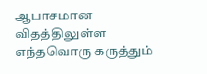ஆபாசமான விதத்திலுள்ள எந்தவொரு கருத்தும்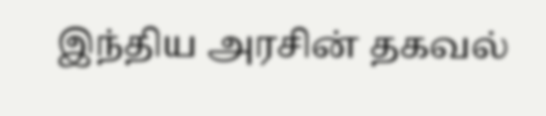இந்திய அரசின் தகவல்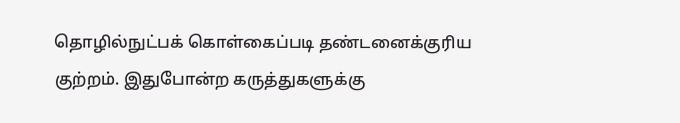தொழில்நுட்பக் கொள்கைப்படி தண்டனைக்குரிய குற்றம். இதுபோன்ற கருத்துகளுக்கு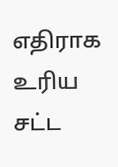எதிராக உரிய சட்ட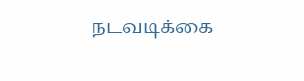நடவடிக்கை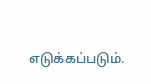எடுக்கப்படும்.